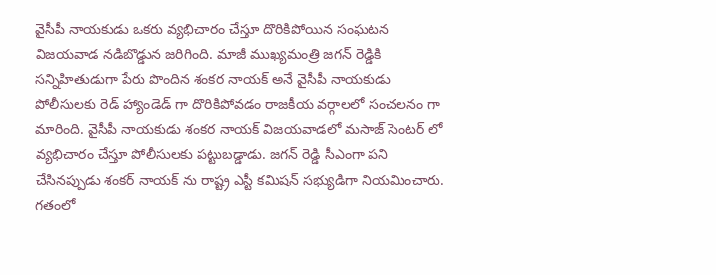వైసీపీ నాయకుడు ఒకరు వ్యభిచారం చేస్తూ దొరికిపోయిన సంఘటన విజయవాడ నడిబొడ్డున జరిగింది. మాజీ ముఖ్యమంత్రి జగన్ రెడ్డికి సన్నిహితుడుగా పేరు పొందిన శంకర నాయక్ అనే వైసీపీ నాయకుడు పోలీసులకు రెడ్ హ్యాండెడ్ గా దొరికిపోవడం రాజకీయ వర్గాలలో సంచలనం గా మారింది. వైసీపీ నాయకుడు శంకర నాయక్ విజయవాడలో మసాజ్ సెంటర్ లో వ్యభిచారం చేస్తూ పోలీసులకు పట్టుబడ్డాడు. జగన్ రెడ్డి సీఎంగా పని చేసినప్పుడు శంకర్ నాయక్ ను రాష్ట్ర ఎస్టీ కమిషన్ సభ్యుడిగా నియమించారు. గతంలో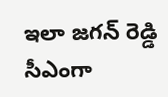ఇలా జగన్ రెడ్డి సీఎంగా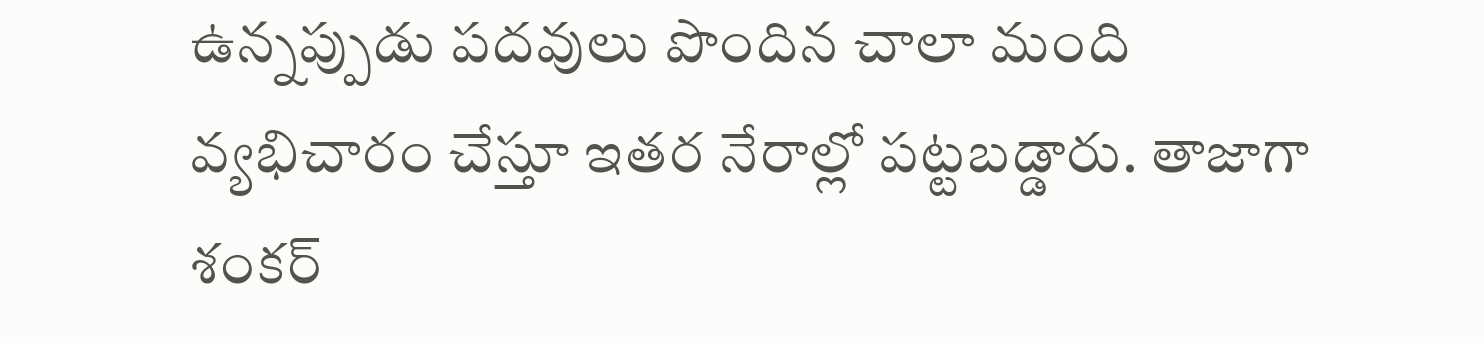ఉన్నప్పుడు పదవులు పొందిన చాలా మంది వ్యభిచారం చేస్తూ ఇతర నేరాల్లో పట్టబడ్డారు. తాజాగా శంకర్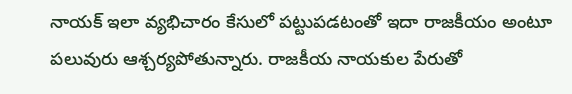నాయక్ ఇలా వ్యభిచారం కేసులో పట్టుపడటంతో ఇదా రాజకీయం అంటూ పలువురు ఆశ్చర్యపోతున్నారు. రాజకీయ నాయకుల పేరుతో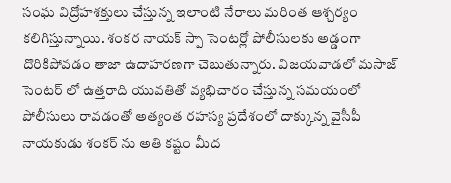సంఘ విద్రోహశక్తులు చేస్తున్న ఇలాంటి నేరాలు మరింత ఆశ్చర్యం కలిగిస్తున్నాయి. శంకర నాయక్ స్పా సెంటర్లో పోలీసులకు అడ్డంగా దొరికిపోవడం తాజా ఉదాహరణగా చెబుతున్నారు. విజయవాడలో మసాజ్ సెంటర్ లో ఉత్తరాది యువతితో వ్యభిచారం చేస్తున్న సమయంలో పోలీసులు రావడంతో అత్యంత రహస్య ప్రదేశంలో దాక్కున్న వైసీపీ నాయకుడు శంకర్ ను అతి కష్టం మీద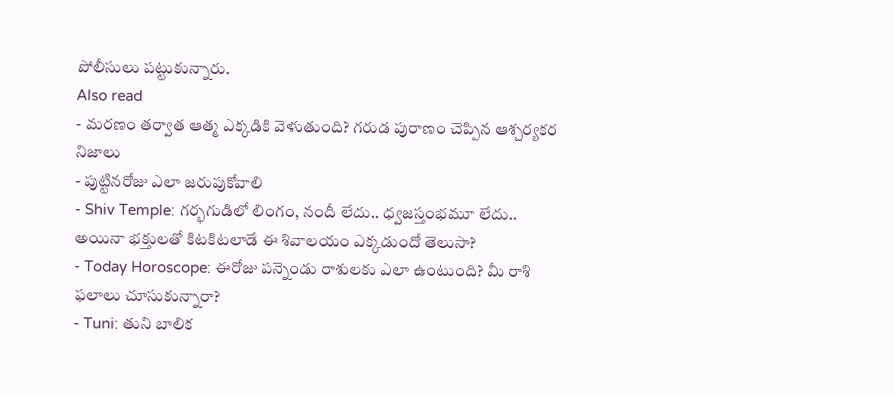పోలీసులు పట్టుకున్నారు.
Also read
- మరణం తర్వాత ఆత్మ ఎక్కడికి వెళుతుంది? గరుడ పురాణం చెప్పిన ఆశ్చర్యకర నిజాలు
- పుట్టినరోజు ఎలా జరుపుకోవాలి
- Shiv Temple: గర్భగుడిలో లింగం, నందీ లేదు.. ధ్వజస్తంభమూ లేదు.. అయినా భక్తులతో కిటకిటలాడే ఈ శివాలయం ఎక్కడుందో తెలుసా?
- Today Horoscope: ఈరోజు పన్నెండు రాశులకు ఎలా ఉంటుంది? మీ రాశి ఫలాలు చూసుకున్నారా?
- Tuni: తుని బాలిక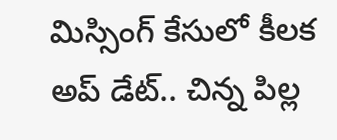మిస్సింగ్ కేసులో కీలక అప్ డేట్.. చిన్న పిల్ల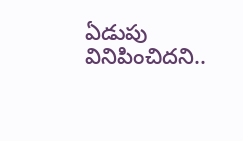ఏడుపు వినిపించిదని..